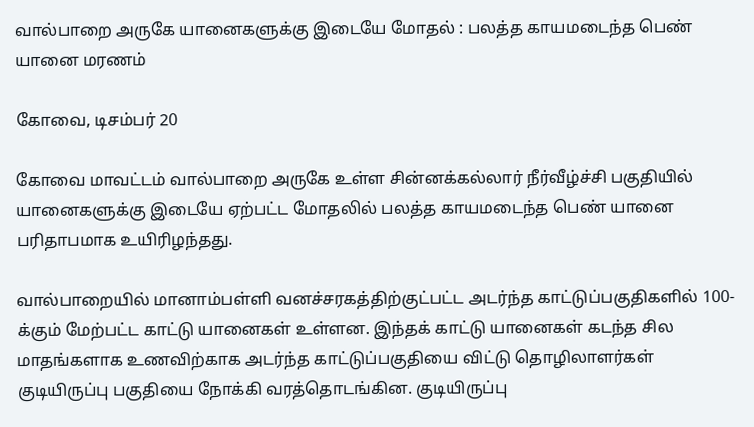வால்பாறை அருகே யானைகளுக்கு இடையே மோதல் : பலத்த காயமடைந்த பெண் யானை மரணம்

கோவை, டிசம்பர் 20

கோவை மாவட்டம் வால்பாறை அருகே உள்ள சின்னக்கல்லார் நீர்வீழ்ச்சி பகுதியில் யானைகளுக்கு இடையே ஏற்பட்ட மோதலில் பலத்த காயமடைந்த பெண் யானை பரிதாபமாக உயிரிழந்தது.

வால்பாறையில் மானாம்பள்ளி வனச்சரகத்திற்குட்பட்ட அடர்ந்த காட்டுப்பகுதிகளில் 100-க்கும் மேற்பட்ட காட்டு யானைகள் உள்ளன. இந்தக் காட்டு யானைகள் கடந்த சில மாதங்களாக உணவிற்காக அடர்ந்த காட்டுப்பகுதியை விட்டு தொழிலாளர்கள் குடியிருப்பு பகுதியை நோக்கி வரத்தொடங்கின. குடியிருப்பு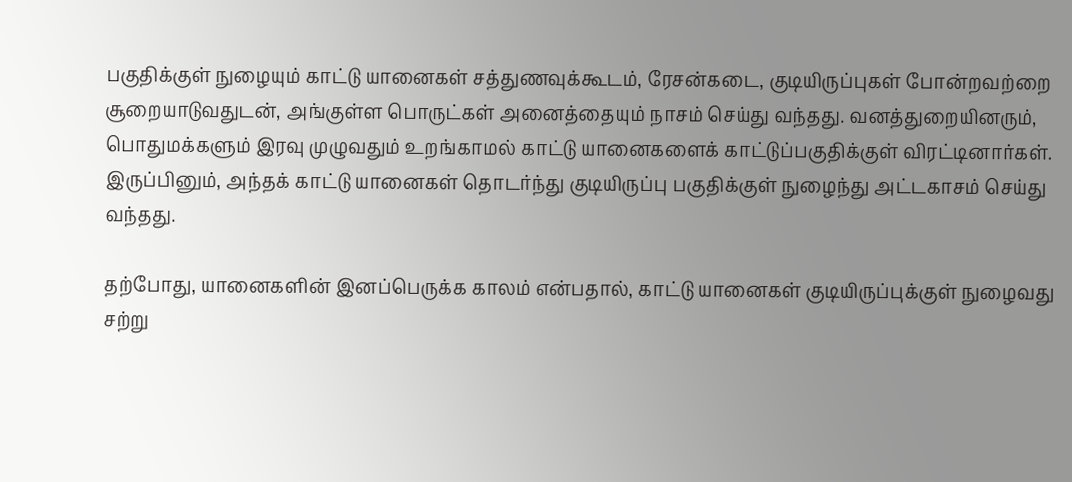பகுதிக்குள் நுழையும் காட்டு யானைகள் சத்துணவுக்கூடம், ரேசன்கடை, குடியிருப்புகள் போன்றவற்றை சூறையாடுவதுடன், அங்குள்ள பொருட்கள் அனைத்தையும் நாசம் செய்து வந்தது. வனத்துறையினரும், பொதுமக்களும் இரவு முழுவதும் உறங்காமல் காட்டு யானைகளைக் காட்டுப்பகுதிக்குள் விரட்டினார்கள். இருப்பினும், அந்தக் காட்டு யானைகள் தொடர்ந்து குடியிருப்பு பகுதிக்குள் நுழைந்து அட்டகாசம் செய்து வந்தது.

தற்போது, யானைகளின் இனப்பெருக்க காலம் என்பதால், காட்டு யானைகள் குடியிருப்புக்குள் நுழைவது சற்று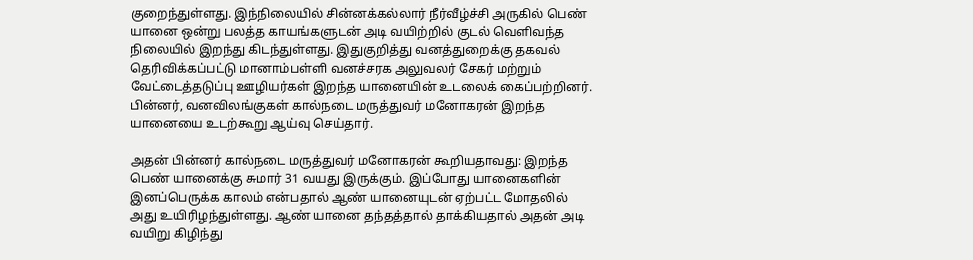குறைந்துள்ளது. இந்நிலையில் சின்னக்கல்லார் நீர்வீழ்ச்சி அருகில் பெண் யானை ஒன்று பலத்த காயங்களுடன் அடி வயிற்றில் குடல் வெளிவந்த நிலையில் இறந்து கிடந்துள்ளது. இதுகுறித்து வனத்துறைக்கு தகவல் தெரிவிக்கப்பட்டு மானாம்பள்ளி வனச்சரக அலுவலர் சேகர் மற்றும் வேட்டைத்தடுப்பு ஊழியர்கள் இறந்த யானையின் உடலைக் கைப்பற்றினர். பின்னர், வனவிலங்குகள் கால்நடை மருத்துவர் மனோகரன் இறந்த யானையை உடற்கூறு ஆய்வு செய்தார்.

அதன் பின்னர் கால்நடை மருத்துவர் மனோகரன் கூறியதாவது: இறந்த பெண் யானைக்கு சுமார் 31 வயது இருக்கும். இப்போது யானைகளின் இனப்பெருக்க காலம் என்பதால் ஆண் யானையுடன் ஏற்பட்ட மோதலில் அது உயிரிழந்துள்ளது. ஆண் யானை தந்தத்தால் தாக்கியதால் அதன் அடி வயிறு கிழிந்து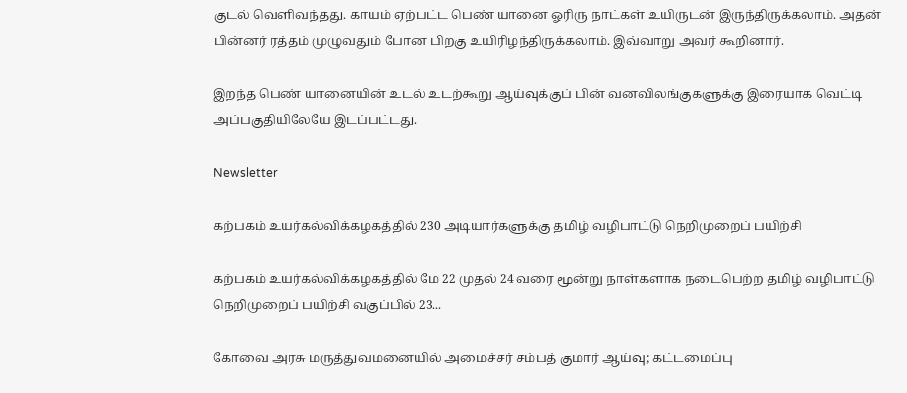குடல் வெளிவந்தது. காயம் ஏற்பட்ட பெண் யானை ஓரிரு நாட்கள் உயிருடன் இருந்திருக்கலாம். அதன் பின்னர் ரத்தம் முழுவதும் போன பிறகு உயிரிழந்திருக்கலாம். இவ்வாறு அவர் கூறினார்.

இறந்த பெண் யானையின் உடல் உடற்கூறு ஆய்வுக்குப் பின் வனவிலங்குகளுக்கு இரையாக வெட்டி அப்பகுதியிலேயே இடப்பட்டது.

Newsletter

கற்பகம் உயர்கல்விக்கழகத்தில் 230 அடியார்களுக்கு தமிழ் வழிபாட்டு நெறிமுறைப் பயிற்சி

கற்பகம் உயர்கல்விக்கழகத்தில் மே 22 முதல் 24 வரை மூன்று நாள்களாக நடைபெற்ற தமிழ் வழிபாட்டு நெறிமுறைப் பயிற்சி வகுப்பில் 23...

கோவை அரசு மருத்துவமனையில் அமைச்சர் சம்பத் குமார் ஆய்வு; கட்டமைப்பு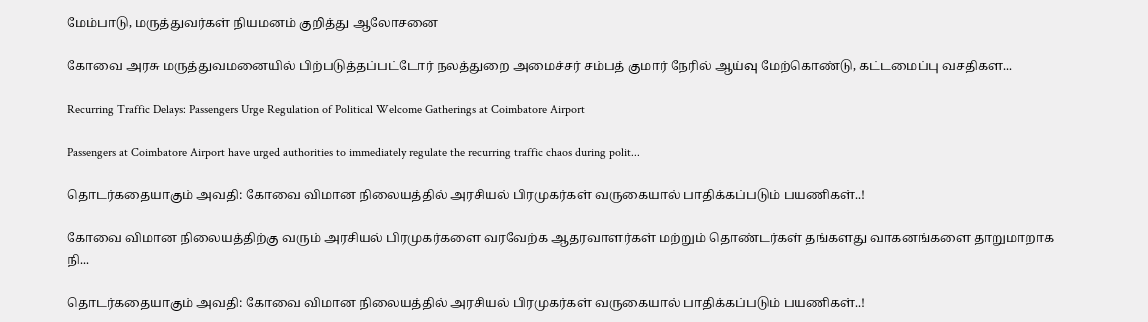மேம்பாடு, மருத்துவர்கள் நியமனம் குறித்து ஆலோசனை

கோவை அரசு மருத்துவமனையில் பிற்படுத்தப்பட்டோர் நலத்துறை அமைச்சர் சம்பத் குமார் நேரில் ஆய்வு மேற்கொண்டு, கட்டமைப்பு வசதிகள...

Recurring Traffic Delays: Passengers Urge Regulation of Political Welcome Gatherings at Coimbatore Airport

Passengers at Coimbatore Airport have urged authorities to immediately regulate the recurring traffic chaos during polit...

தொடர்கதையாகும் அவதி: கோவை விமான நிலையத்தில் அரசியல் பிரமுகர்கள் வருகையால் பாதிக்கப்படும் பயணிகள்..!

கோவை விமான நிலையத்திற்கு வரும் அரசியல் பிரமுகர்களை வரவேற்க ஆதரவாளர்கள் மற்றும் தொண்டர்கள் தங்களது வாகனங்களை தாறுமாறாக நி...

தொடர்கதையாகும் அவதி: கோவை விமான நிலையத்தில் அரசியல் பிரமுகர்கள் வருகையால் பாதிக்கப்படும் பயணிகள்..!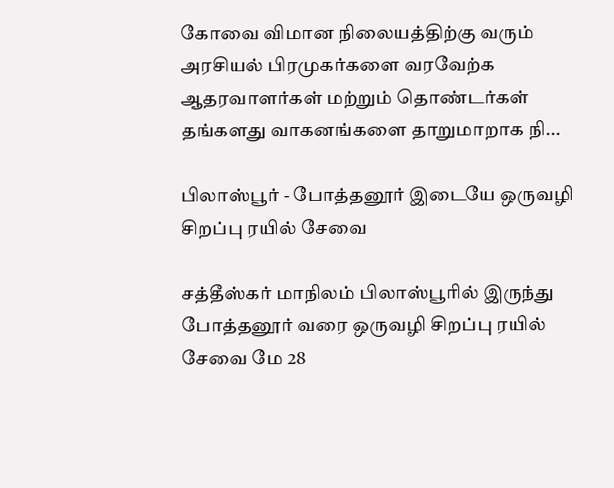கோவை விமான நிலையத்திற்கு வரும் அரசியல் பிரமுகர்களை வரவேற்க ஆதரவாளர்கள் மற்றும் தொண்டர்கள் தங்களது வாகனங்களை தாறுமாறாக நி...

பிலாஸ்பூர் - போத்தனூர் இடையே ஒருவழி சிறப்பு ரயில் சேவை

சத்தீஸ்கர் மாநிலம் பிலாஸ்பூரில் இருந்து போத்தனூர் வரை ஒருவழி சிறப்பு ரயில் சேவை மே 28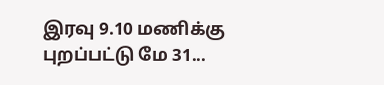இரவு 9.10 மணிக்கு புறப்பட்டு மே 31...